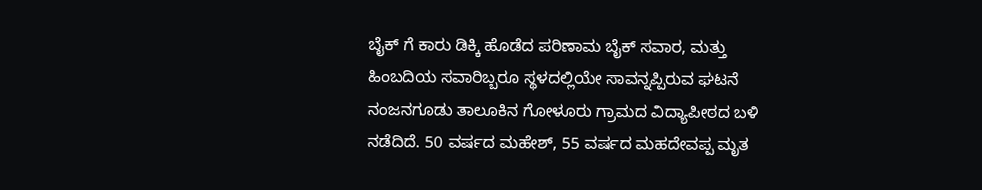ಬೈಕ್ ಗೆ ಕಾರು ಡಿಕ್ಕಿ ಹೊಡೆದ ಪರಿಣಾಮ ಬೈಕ್ ಸವಾರ, ಮತ್ತು ಹಿಂಬದಿಯ ಸವಾರಿಬ್ಬರೂ ಸ್ಥಳದಲ್ಲಿಯೇ ಸಾವನ್ನಪ್ಪಿರುವ ಘಟನೆ ನಂಜನಗೂಡು ತಾಲೂಕಿನ ಗೋಳೂರು ಗ್ರಾಮದ ವಿದ್ಯಾಪೀಠದ ಬಳಿ ನಡೆದಿದೆ. 50 ವರ್ಷದ ಮಹೇಶ್, 55 ವರ್ಷದ ಮಹದೇವಪ್ಪ ಮೃತ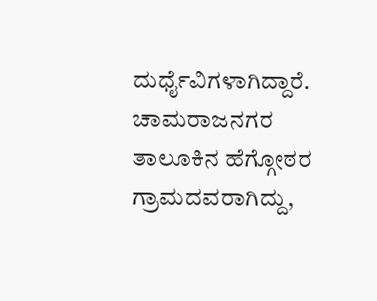ದುರ್ಧೈವಿಗಳಾಗಿದ್ದಾರೆ. ಚಾಮರಾಜನಗರ ತಾಲೂಕಿನ ಹೆಗ್ಗೋಠರ ಗ್ರಾಮದವರಾಗಿದ್ದು,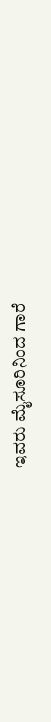ಇವರು ಮೈಸೂರಿನಿಂದ ಗಾರೆ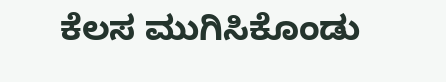ಕೆಲಸ ಮುಗಿಸಿಕೊಂಡು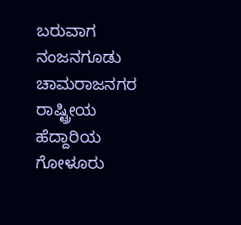ಬರುವಾಗ ನಂಜನಗೂಡು ಚಾಮರಾಜನಗರ ರಾಷ್ಟ್ರೀಯ ಹೆದ್ದಾರಿಯ ಗೋಳೂರು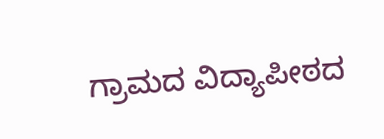ಗ್ರಾಮದ ವಿದ್ಯಾಪೀಠದ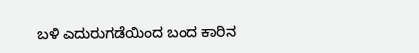ಬಳಿ ಎದುರುಗಡೆಯಿಂದ ಬಂದ ಕಾರಿನ